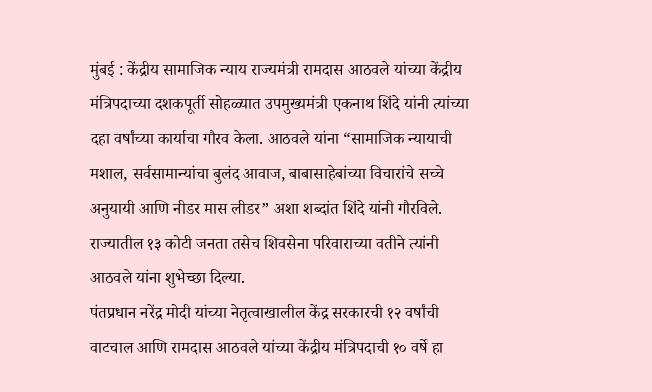मुंबई : केंद्रीय सामाजिक न्याय राज्यमंत्री रामदास आठवले यांच्या केंद्रीय मंत्रिपदाच्या दशकपूर्ती सोहळ्यात उपमुख्यमंत्री एकनाथ शिंदे यांनी त्यांच्या दहा वर्षांच्या कार्याचा गौरव केला. आठवले यांना “सामाजिक न्यायाची मशाल, सर्वसामान्यांचा बुलंद आवाज, बाबासाहेबांच्या विचारांचे सच्चे अनुयायी आणि नीडर मास लीडर” अशा शब्दांत शिंदे यांनी गौरविले. राज्यातील १३ कोटी जनता तसेच शिवसेना परिवाराच्या वतीने त्यांनी आठवले यांना शुभेच्छा दिल्या.
पंतप्रधान नरेंद्र मोदी यांच्या नेतृत्वाखालील केंद्र सरकारची १२ वर्षांची वाटचाल आणि रामदास आठवले यांच्या केंद्रीय मंत्रिपदाची १० वर्षे हा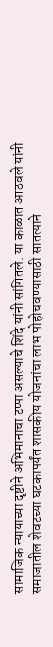सामाजिक न्यायाच्या दृष्टीने अभिमानाचा टप्पा असल्याचे शिंदे यांनी सांगितले. या काळात आठवले यांनी समाजातील शेवटच्या घटकापर्यंत शासकीय योजनांचा लाभ पोहोचवण्यासाठी सातत्याने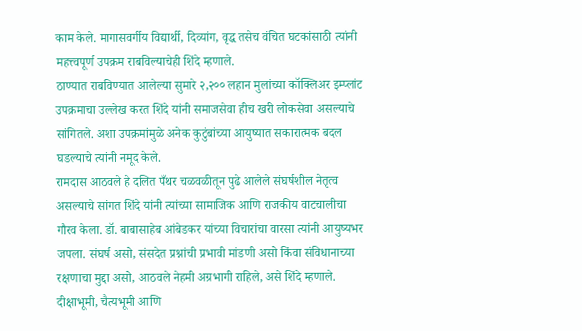काम केले. मागासवर्गीय विद्यार्थी, दिव्यांग, वृद्ध तसेच वंचित घटकांसाठी त्यांनी महत्त्वपूर्ण उपक्रम राबविल्याचेही शिंदे म्हणाले.
ठाण्यात राबविण्यात आलेल्या सुमारे २,२०० लहान मुलांच्या कॉक्लिअर इम्प्लांट उपक्रमाचा उल्लेख करत शिंदे यांनी समाजसेवा हीच खरी लोकसेवा असल्याचे सांगितले. अशा उपक्रमांमुळे अनेक कुटुंबांच्या आयुष्यात सकारात्मक बदल घडल्याचे त्यांनी नमूद केले.
रामदास आठवले हे दलित पँथर चळवळीतून पुढे आलेले संघर्षशील नेतृत्व असल्याचे सांगत शिंदे यांनी त्यांच्या सामाजिक आणि राजकीय वाटचालीचा गौरव केला. डॉ. बाबासाहेब आंबेडकर यांच्या विचारांचा वारसा त्यांनी आयुष्यभर जपला. संघर्ष असो, संसदेत प्रश्नांची प्रभावी मांडणी असो किंवा संविधानाच्या रक्षणाचा मुद्दा असो, आठवले नेहमी अग्रभागी राहिले, असे शिंदे म्हणाले.
दीक्षाभूमी, चैत्यभूमी आणि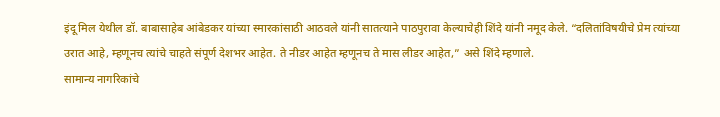इंदू मिल येथील डॉ. बाबासाहेब आंबेडकर यांच्या स्मारकांसाठी आठवले यांनी सातत्याने पाठपुरावा केल्याचेही शिंदे यांनी नमूद केले. “दलितांविषयीचे प्रेम त्यांच्या उरात आहे, म्हणूनच त्यांचे चाहते संपूर्ण देशभर आहेत. ते नीडर आहेत म्हणूनच ते मास लीडर आहेत,” असे शिंदे म्हणाले.
सामान्य नागरिकांचे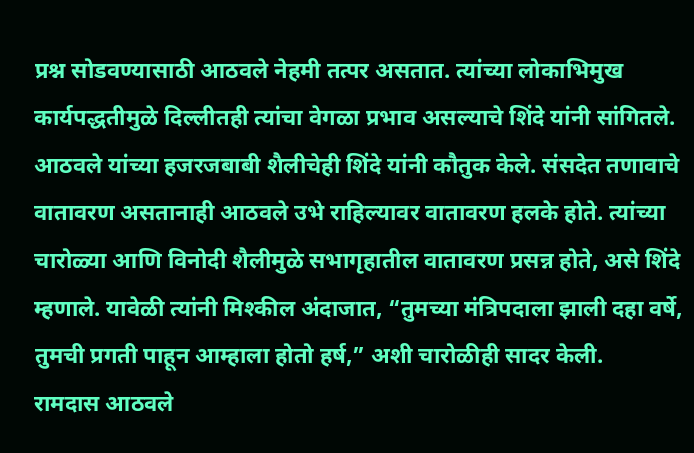प्रश्न सोडवण्यासाठी आठवले नेहमी तत्पर असतात. त्यांच्या लोकाभिमुख कार्यपद्धतीमुळे दिल्लीतही त्यांचा वेगळा प्रभाव असल्याचे शिंदे यांनी सांगितले.
आठवले यांच्या हजरजबाबी शैलीचेही शिंदे यांनी कौतुक केले. संसदेत तणावाचे वातावरण असतानाही आठवले उभे राहिल्यावर वातावरण हलके होते. त्यांच्या चारोळ्या आणि विनोदी शैलीमुळे सभागृहातील वातावरण प्रसन्न होते, असे शिंदे म्हणाले. यावेळी त्यांनी मिश्कील अंदाजात, “तुमच्या मंत्रिपदाला झाली दहा वर्षे, तुमची प्रगती पाहून आम्हाला होतो हर्ष,” अशी चारोळीही सादर केली.
रामदास आठवले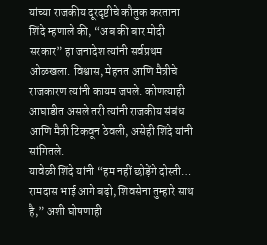यांच्या राजकीय दूरदृष्टीचे कौतुक करताना शिंदे म्हणाले की, “अब की बार मोदी सरकार” हा जनादेश त्यांनी सर्वप्रथम ओळखला. विश्वास, मेहनत आणि मैत्रीचे राजकारण त्यांनी कायम जपले. कोणत्याही आघाडीत असले तरी त्यांनी राजकीय संबंध आणि मैत्री टिकवून ठेवली, असेही शिंदे यांनी सांगितले.
यावेळी शिंदे यांनी “हम नहीं छोड़ेंगे दोस्ती… रामदास भाई आगे बढ़ो, शिवसेना तुम्हारे साथ है,” अशी घोषणाही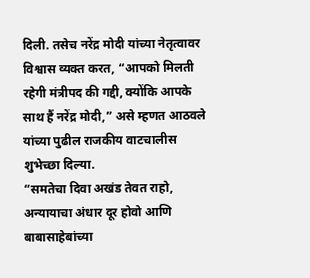दिली. तसेच नरेंद्र मोदी यांच्या नेतृत्वावर विश्वास व्यक्त करत, “आपको मिलती रहेगी मंत्रीपद की गद्दी, क्योंकि आपके साथ हैं नरेंद्र मोदी,” असे म्हणत आठवले यांच्या पुढील राजकीय वाटचालीस शुभेच्छा दिल्या.
“समतेचा दिवा अखंड तेवत राहो, अन्यायाचा अंधार दूर होवो आणि बाबासाहेबांच्या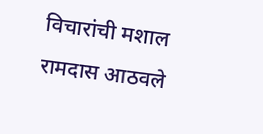विचारांची मशाल रामदास आठवले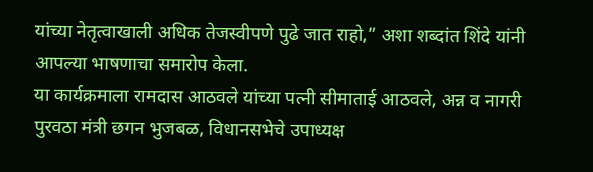यांच्या नेतृत्वाखाली अधिक तेजस्वीपणे पुढे जात राहो,” अशा शब्दांत शिंदे यांनी आपल्या भाषणाचा समारोप केला.
या कार्यक्रमाला रामदास आठवले यांच्या पत्नी सीमाताई आठवले, अन्न व नागरी पुरवठा मंत्री छगन भुजबळ, विधानसभेचे उपाध्यक्ष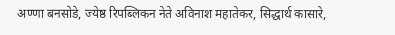अण्णा बनसोडे, ज्येष्ठ रिपब्लिकन नेते अविनाश महातेकर, सिद्धार्थ कासारे,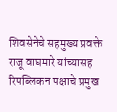शिवसेनेचे सहमुख्य प्रवक्ते राजू वाघमारे यांच्यासह रिपब्लिकन पक्षाचे प्रमुख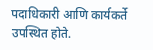पदाधिकारी आणि कार्यकर्ते उपस्थित होते.